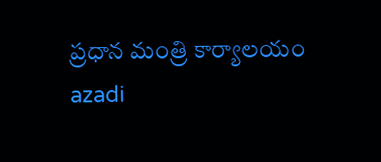ప్రధాన మంత్రి కార్యాలయం
azadi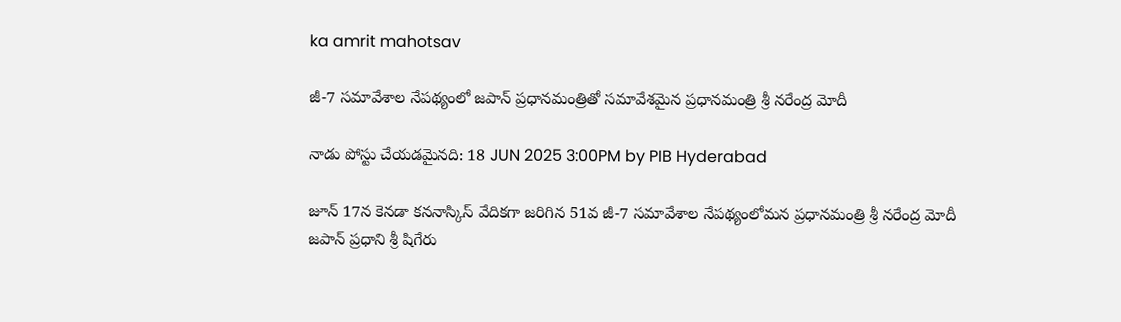ka amrit mahotsav

జీ-7 సమావేశాల నేపథ్యంలో జపాన్ ప్రధానమంత్రితో సమావేశమైన ప్రధానమంత్రి శ్రీ నరేంద్ర మోదీ

నాడు పోస్టు చేయడమైనది: 18 JUN 2025 3:00PM by PIB Hyderabad

జూన్ 17న కెనడా కననాస్కిస్ వేదికగా జరిగిన 51వ జీ-7 సమావేశాల నేపథ్యంలోమన ప్రధానమంత్రి శ్రీ నరేంద్ర మోదీ జపాన్ ప్రధాని శ్రీ షిగేరు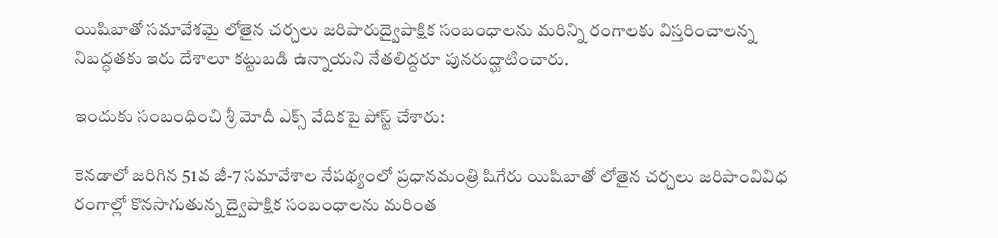యిషిబాతో సమావేశమై లోతైన చర్చలు జరిపారుద్వైపాక్షిక సంబంధాలను మరిన్ని రంగాలకు విస్తరించాలన్న నిబద్ధతకు ఇరు దేశాలూ కట్టుబడి ఉన్నాయని నేతలిద్దరూ పునరుద్ఘాటించారు.

ఇందుకు సంబంధించి శ్రీ మోదీ ఎక్స్ వేదికపై పోస్ట్ చేశారు:

కెనడాలో జరిగిన 51వ జీ-7 సమావేశాల నేపథ్యంలో ప్రధానమంత్రి షిగేరు యిషిబాతో లోతైన చర్చలు జరిపాంవివిధ రంగాల్లో కొనసాగుతున్న ద్వైపాక్షిక సంబంధాలను మరింత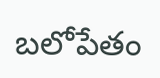బలోపేతం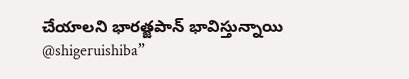చేయాలని భారత్జపాన్ భావిస్తున్నాయి @shigeruishiba”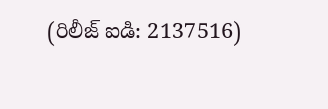(రిలీజ్ ఐడి: 2137516)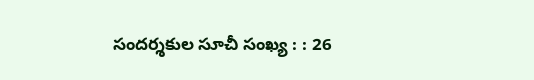సందర్శకుల సూచీ సంఖ్య : : 26